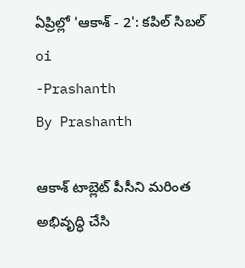ఏప్రిల్లో 'ఆకాశ్ - 2': కపిల్ సిబల్
oi
-Prashanth
By Prashanth

ఆకాశ్ టాబ్లెట్ పీసీని మరింత అభివృద్ధి చేసి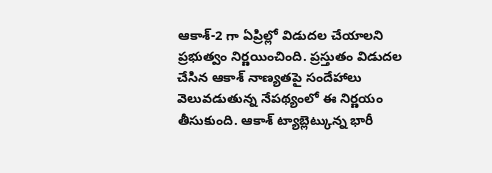ఆకాశ్-2 గా ఏప్రిల్లో విడుదల చేయాలని ప్రభుత్వం నిర్ణయించింది. ప్రస్తుతం విడుదల చేసిన ఆకాశ్ నాణ్యతపై సందేహాలు వెలువడుతున్న నేపథ్యంలో ఈ నిర్ణయం తీసుకుంది. ఆకాశ్ ట్యాబ్లెట్కున్న భారీ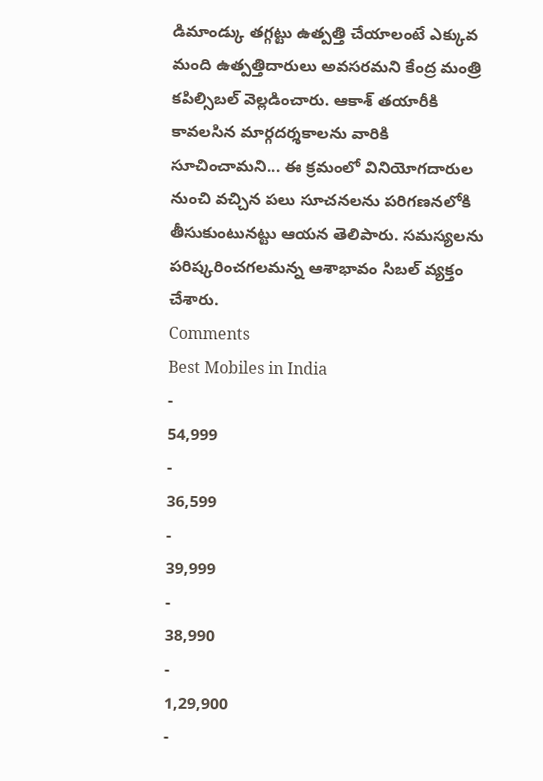డిమాండ్కు తగ్గట్టు ఉత్పత్తి చేయాలంటే ఎక్కువ మంది ఉత్పత్తిదారులు అవసరమని కేంద్ర మంత్రి కపిల్సిబల్ వెల్లడించారు. ఆకాశ్ తయారీకి కావలసిన మార్గదర్శకాలను వారికి సూచించామని... ఈ క్రమంలో వినియోగదారుల నుంచి వచ్చిన పలు సూచనలను పరిగణనలోకి తీసుకుంటునట్టు ఆయన తెలిపారు. సమస్యలను పరిష్కరించగలమన్న ఆశాభావం సిబల్ వ్యక్తం చేశారు.
Comments
Best Mobiles in India
-
54,999
-
36,599
-
39,999
-
38,990
-
1,29,900
-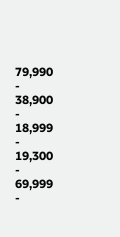79,990
-
38,900
-
18,999
-
19,300
-
69,999
-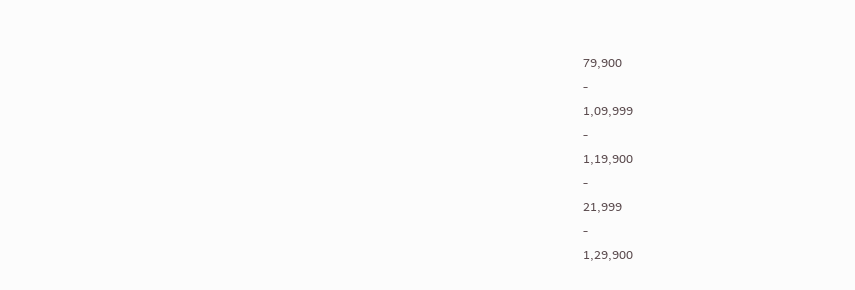79,900
-
1,09,999
-
1,19,900
-
21,999
-
1,29,900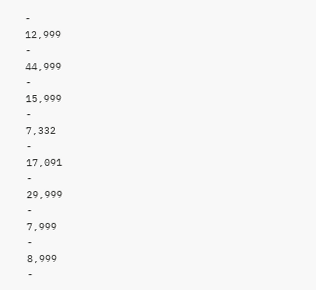-
12,999
-
44,999
-
15,999
-
7,332
-
17,091
-
29,999
-
7,999
-
8,999
-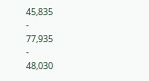45,835
-
77,935
-
48,030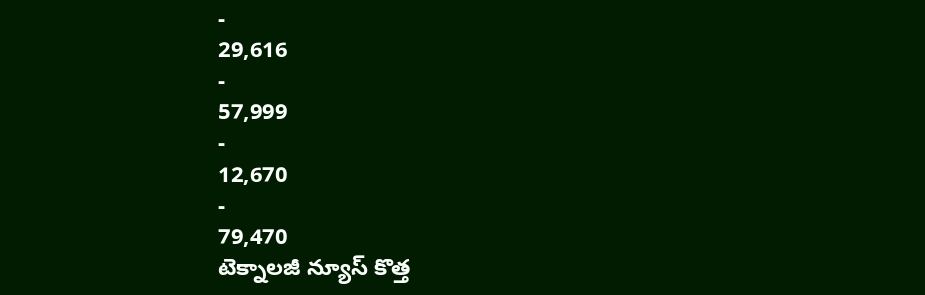-
29,616
-
57,999
-
12,670
-
79,470
టెక్నాలజీ న్యూస్ కొత్త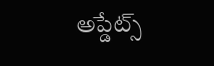అప్డేట్స్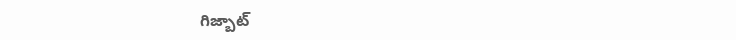గిజ్బాట్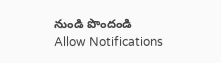నుండి పొందండి
Allow Notifications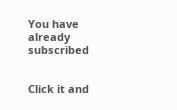You have already subscribed


Click it and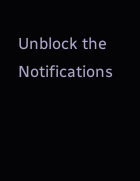Unblock the Notifications